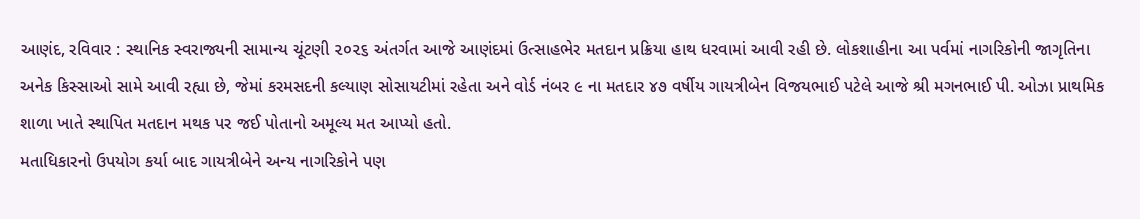આણંદ, રવિવાર : સ્થાનિક સ્વરાજ્યની સામાન્ય ચૂંટણી ૨૦૨૬ અંતર્ગત આજે આણંદમાં ઉત્સાહભેર મતદાન પ્રક્રિયા હાથ ધરવામાં આવી રહી છે. લોકશાહીના આ પર્વમાં નાગરિકોની જાગૃતિના અનેક કિસ્સાઓ સામે આવી રહ્યા છે, જેમાં કરમસદની કલ્યાણ સોસાયટીમાં રહેતા અને વોર્ડ નંબર ૯ ના મતદાર ૪૭ વર્ષીય ગાયત્રીબેન વિજયભાઈ પટેલે આજે શ્રી મગનભાઈ પી. ઓઝા પ્રાથમિક શાળા ખાતે સ્થાપિત મતદાન મથક પર જઈ પોતાનો અમૂલ્ય મત આપ્યો હતો.
મતાધિકારનો ઉપયોગ કર્યા બાદ ગાયત્રીબેને અન્ય નાગરિકોને પણ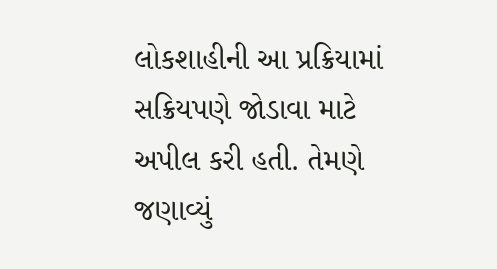લોકશાહીની આ પ્રક્રિયામાં સક્રિયપણે જોડાવા માટે અપીલ કરી હતી. તેમણે જણાવ્યું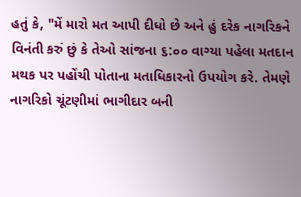હતું કે, "મેં મારો મત આપી દીધો છે અને હું દરેક નાગરિકને વિનંતી કરું છું કે તેઓ સાંજના ૬:૦૦ વાગ્યા પહેલા મતદાન મથક પર પહોંચી પોતાના મતાધિકારનો ઉપયોગ કરે. તેમણે નાગરિકો ચૂંટણીમાં ભાગીદાર બની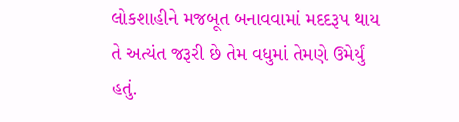લોકશાહીને મજબૂત બનાવવામાં મદદરૂપ થાય તે અત્યંત જરૂરી છે તેમ વધુમાં તેમણે ઉમેર્યું હતું.